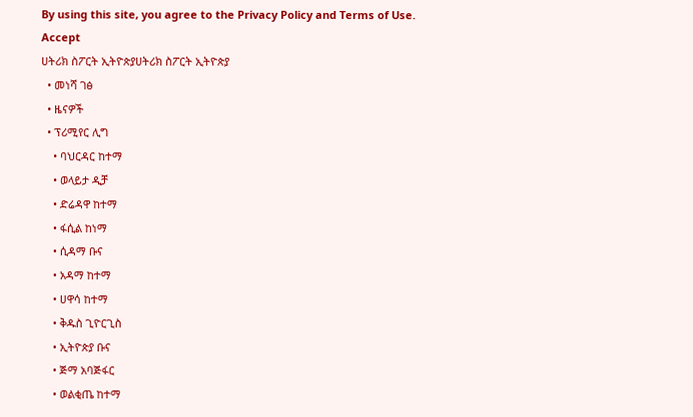By using this site, you agree to the Privacy Policy and Terms of Use.
Accept
ሀትሪክ ስፖርት ኢትዮጵያሀትሪክ ስፖርት ኢትዮጵያ
  • መነሻ ገፅ
  • ዜናዎች
  • ፕሪሚየር ሊግ
    • ባህርዳር ከተማ
    • ወላይታ ዲቻ
    • ድሬዳዋ ከተማ
    • ፋሲል ከነማ
    • ሲዳማ ቡና
    • አዳማ ከተማ
    • ሀዋሳ ከተማ
    • ቅዱስ ጊዮርጊስ
    • ኢትዮጵያ ቡና
    • ጅማ አባጅፋር
    • ወልቂጤ ከተማ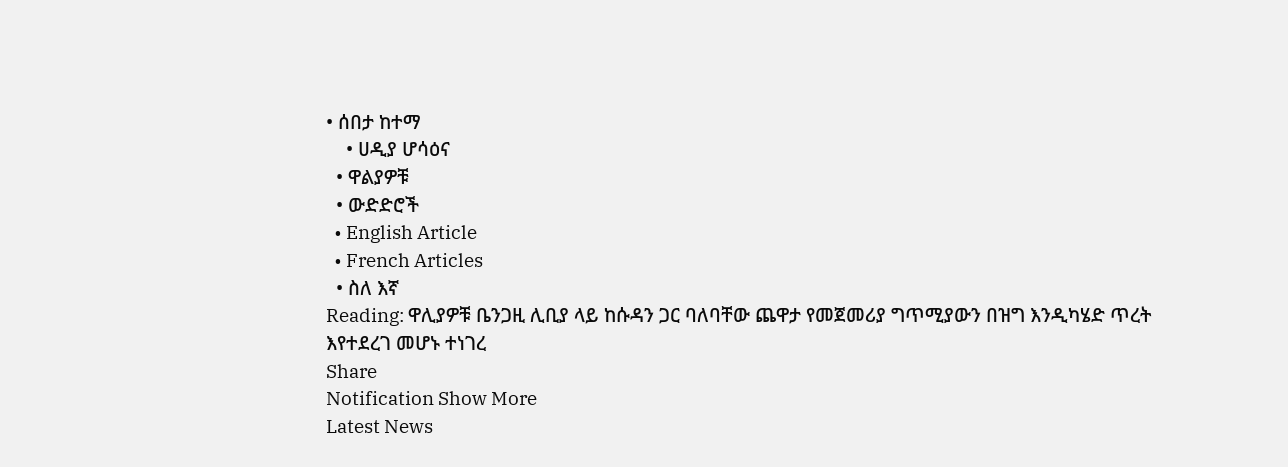• ሰበታ ከተማ
    • ሀዲያ ሆሳዕና
  • ዋልያዎቹ
  • ውድድሮች
  • English Article
  • French Articles
  • ስለ እኛ
Reading: ዋሊያዎቹ ቤንጋዚ ሊቢያ ላይ ከሱዳን ጋር ባለባቸው ጨዋታ የመጀመሪያ ግጥሚያውን በዝግ እንዲካሄድ ጥረት እየተደረገ መሆኑ ተነገረ
Share
Notification Show More
Latest News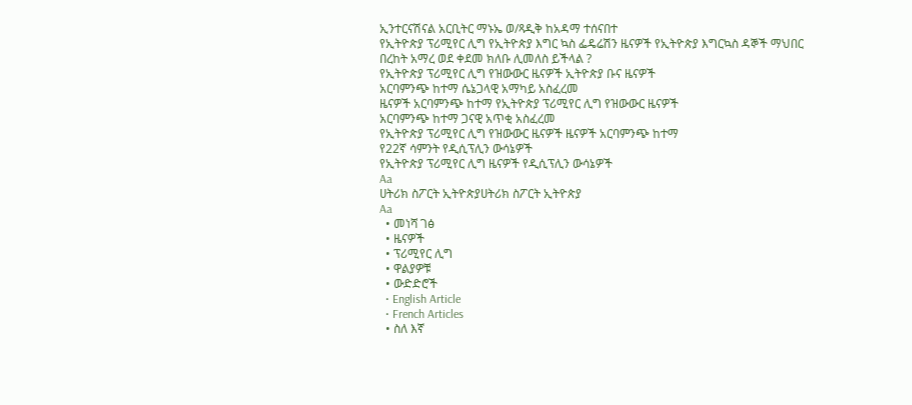ኢንተርናሽናል አርቢትር ማኑኤ ወ/ጻዲቅ ከአዳማ ተሰናበተ
የኢትዮጵያ ፕሪሚየር ሊግ የኢትዮጵያ እግር ኳስ ፌዴሬሽን ዜናዎች የኢትዮጵያ እግርኳስ ዳኞች ማህበር
በረከት አማረ ወደ ቀደመ ክለቡ ሊመለስ ይችላል ?
የኢትዮጵያ ፕሪሚየር ሊግ የዝውውር ዜናዎች ኢትዮጵያ ቡና ዜናዎች
አርባምንጭ ከተማ ሴኔጋላዊ አማካይ አስፈረመ
ዜናዎች አርባምንጭ ከተማ የኢትዮጵያ ፕሪሚየር ሊግ የዝውውር ዜናዎች
አርባምንጭ ከተማ ጋናዊ አጥቂ አስፈረመ
የኢትዮጵያ ፕሪሚየር ሊግ የዝውውር ዜናዎች ዜናዎች አርባምንጭ ከተማ
የ22ኛ ሳምንት የዲሲፕሊን ውሳኔዎች
የኢትዮጵያ ፕሪሚየር ሊግ ዜናዎች የዲሲፕሊን ውሳኔዎች
Aa
ሀትሪክ ስፖርት ኢትዮጵያሀትሪክ ስፖርት ኢትዮጵያ
Aa
  • መነሻ ገፅ
  • ዜናዎች
  • ፕሪሚየር ሊግ
  • ዋልያዎቹ
  • ውድድሮች
  • English Article
  • French Articles
  • ስለ እኛ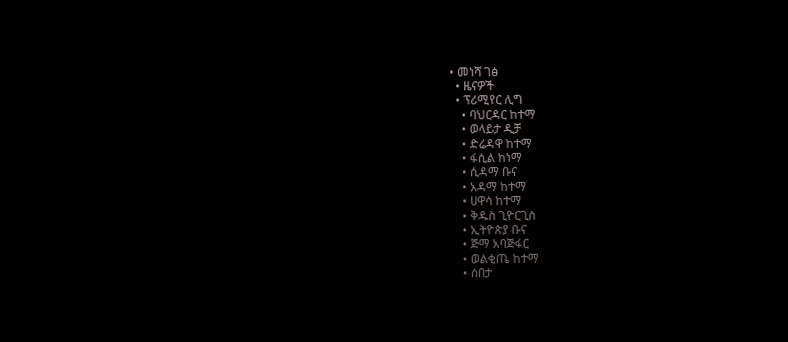• መነሻ ገፅ
  • ዜናዎች
  • ፕሪሚየር ሊግ
    • ባህርዳር ከተማ
    • ወላይታ ዲቻ
    • ድሬዳዋ ከተማ
    • ፋሲል ከነማ
    • ሲዳማ ቡና
    • አዳማ ከተማ
    • ሀዋሳ ከተማ
    • ቅዱስ ጊዮርጊስ
    • ኢትዮጵያ ቡና
    • ጅማ አባጅፋር
    • ወልቂጤ ከተማ
    • ሰበታ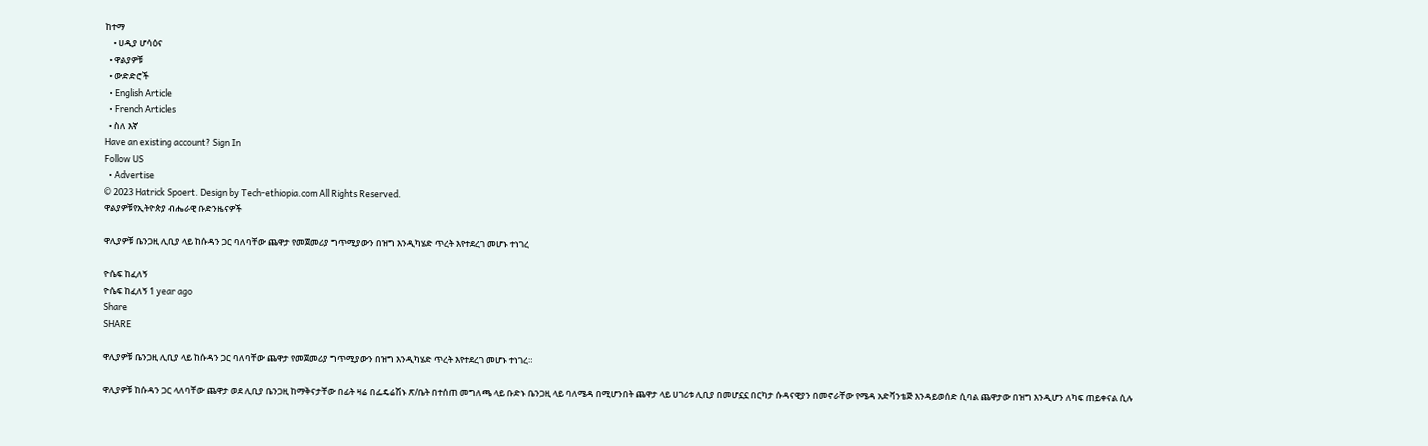ከተማ
    • ሀዲያ ሆሳዕና
  • ዋልያዎቹ
  • ውድድሮች
  • English Article
  • French Articles
  • ስለ እኛ
Have an existing account? Sign In
Follow US
  • Advertise
© 2023 Hatrick Spoert. Design by Tech-ethiopia.com All Rights Reserved.
ዋልያዎቹየኢትዮጵያ ብሔራዊ ቡድንዜናዎች

ዋሊያዎቹ ቤንጋዚ ሊቢያ ላይ ከሱዳን ጋር ባለባቸው ጨዋታ የመጀመሪያ ግጥሚያውን በዝግ እንዲካሄድ ጥረት እየተደረገ መሆኑ ተነገረ

ዮሴፍ ከፈለኝ
ዮሴፍ ከፈለኝ 1 year ago
Share
SHARE

ዋሊያዎቹ ቤንጋዚ ሊቢያ ላይ ከሱዳን ጋር ባለባቸው ጨዋታ የመጀመሪያ ግጥሚያውን በዝግ እንዲካሄድ ጥረት እየተደረገ መሆኑ ተነገረ።

ዋሊያዎቹ ከሱዳን ጋር ላለባቸው ጨዋታ ወደ ሊቢያ ቤንጋዚ ከማቅናታቸው በፊት ዛሬ በፌዴሬሽኑ ጽ/ቤት በተሰጠ መግለጫ ላይ ቡድኑ ቤንጋዚ ላይ ባለሜዳ በሚሆንበት ጨዋታ ላይ ሀገሪቱ ሊቢያ በመሆኗኗ በርካታ ሱዳናዊያን በመኖራቸው የሜዳ አድቫንቴጅ እንዳይወሰድ ሲባል ጨዋታው በዝግ እንዲሆን ለካፍ ጠይቀናል ሲሉ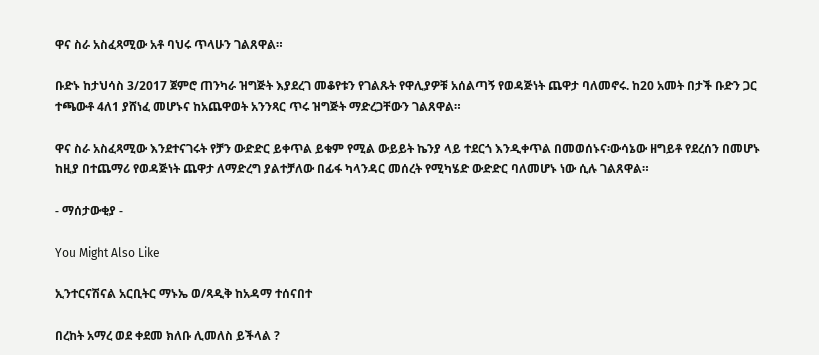ዋና ስራ አስፈጻሚው አቶ ባህሩ ጥላሁን ገልጸዋል።

ቡድኑ ከታህሳስ 3/2017 ጀምሮ ጠንካራ ዝግጅት እያደረገ መቆየቱን የገልጹት የዋሊያዎቹ አሰልጣኝ የወዳጅነት ጨዋታ ባለመኖሩ. ከ20 አመት በታች ቡድን ጋር ተጫውቶ 4ለ1 ያሸነፈ መሆኑና ከአጨዋወት አንንጻር ጥሩ ዝግጅት ማድረጋቸውን ገልጸዋል።

ዋና ስራ አስፈጻሚው እንደተናገሩት የቻን ውድድር ይቀጥል ይቁም የሚል ውይይት ኬንያ ላይ ተደርጎ እንዲቀጥል በመወሰኑና፡ውሳኔው ዘግይቶ የደረሰን በመሆኑ ከዚያ በተጨማሪ የወዳጅነት ጨዋታ ለማድረግ ያልተቻለው በፊፋ ካላንዳር መሰረት የሚካሄድ ውድድር ባለመሆኑ ነው ሲሉ ገልጸዋል።

- ማሰታውቂያ -

You Might Also Like

ኢንተርናሽናል አርቢትር ማኑኤ ወ/ጻዲቅ ከአዳማ ተሰናበተ

በረከት አማረ ወደ ቀደመ ክለቡ ሊመለስ ይችላል ?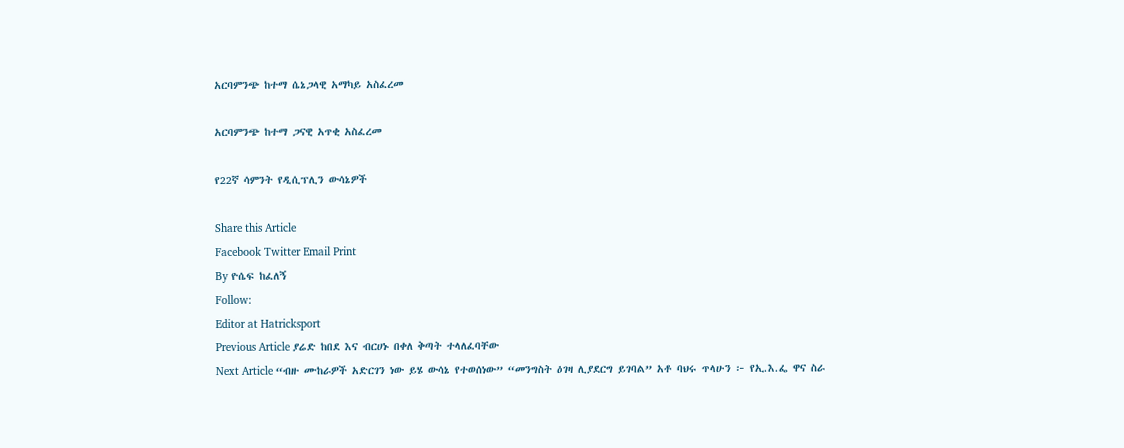አርባምንጭ ከተማ ሴኔጋላዊ አማካይ አስፈረመ

አርባምንጭ ከተማ ጋናዊ አጥቂ አስፈረመ

የ22ኛ ሳምንት የዲሲፕሊን ውሳኔዎች

Share this Article
Facebook Twitter Email Print
By ዮሴፍ ከፈለኝ
Follow:
Editor at Hatricksport
Previous Article ያሬድ ከበደ እና ብርሀኑ በቀለ ቅጣት ተላለፈባቸው
Next Article “ብዙ ሙከራዎች አድርገን ነው ይሄ ውሳኔ የተወሰነው” “መንግስት ዕገዛ ሊያደርግ ይገባል” አቶ ባህሩ ጥላሁን ፦ የኢ.እ.ፌ ዋና ስራ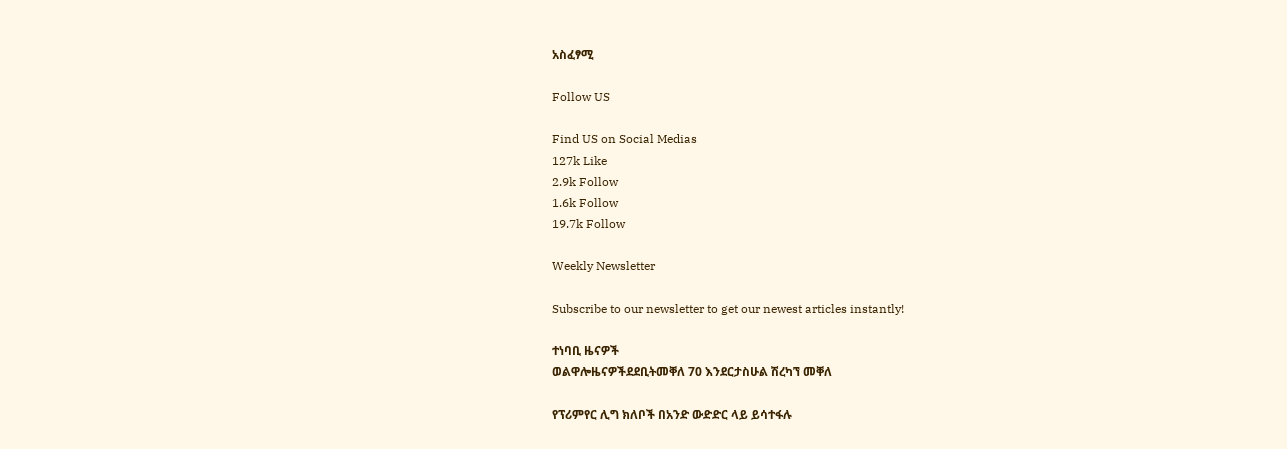አስፈፃሚ

Follow US

Find US on Social Medias
127k Like
2.9k Follow
1.6k Follow
19.7k Follow

Weekly Newsletter

Subscribe to our newsletter to get our newest articles instantly!

ተነባቢ ዜናዎች
ወልዋሎዜናዎችደደቢትመቐለ 70 እንደርታስሁል ሽረካኘ መቐለ

የፕሪምየር ሊግ ክለቦች በአንድ ውድድር ላይ ይሳተፋሉ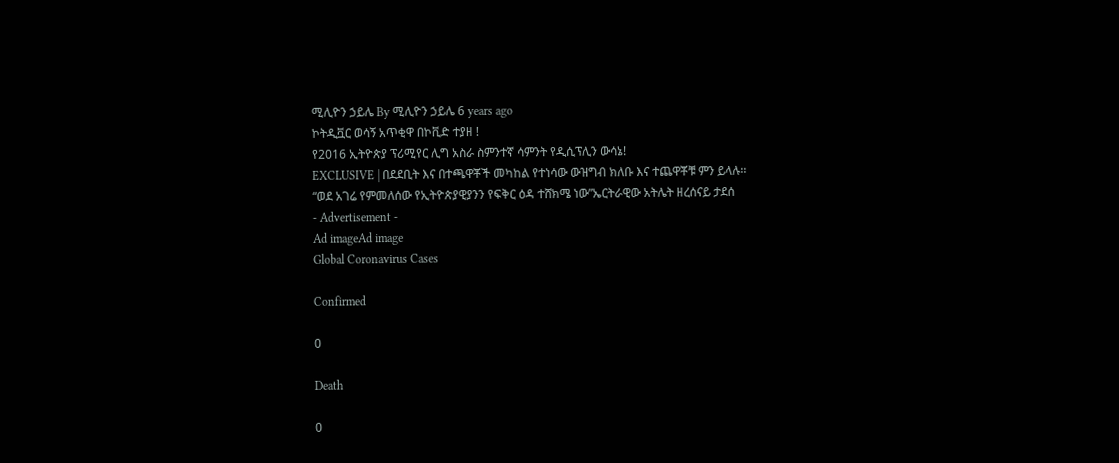ሚሊዮን ኃይሌ By ሚሊዮን ኃይሌ 6 years ago
ኮትዲቯር ወሳኝ አጥቂዋ በኮቪድ ተያዘ !
የ2016 ኢትዮጵያ ፕሪሚየር ሊግ አስራ ስምንተኛ ሳምንት የዲሲፕሊን ውሳኔ!
EXCLUSIVE | በደደቢት እና በተጫዋቾች መካከል የተነሳው ውዝግብ ክለቡ እና ተጨዋቾቹ ምን ይላሉ፡፡
“ወደ አገሬ የምመለሰው የኢትዮጵያዊያንን የፍቅር ዕዳ ተሸክሜ ነው”ኤርትራዊው አትሌት ዘረሰናይ ታደሰ
- Advertisement -
Ad imageAd image
Global Coronavirus Cases

Confirmed

0

Death

0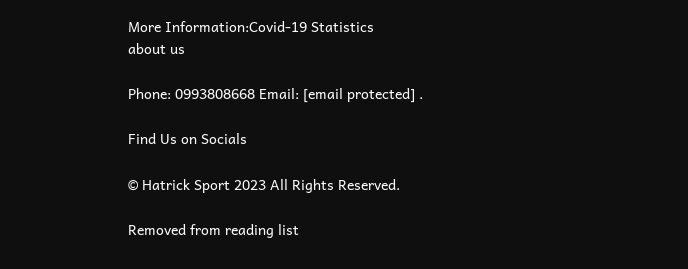More Information:Covid-19 Statistics
about us

Phone: 0993808668 Email: [email protected] .

Find Us on Socials

© Hatrick Sport 2023 All Rights Reserved.

Removed from reading list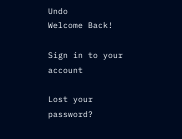Undo
Welcome Back!

Sign in to your account

Lost your password?